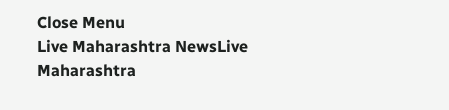Close Menu
Live Maharashtra NewsLive Maharashtra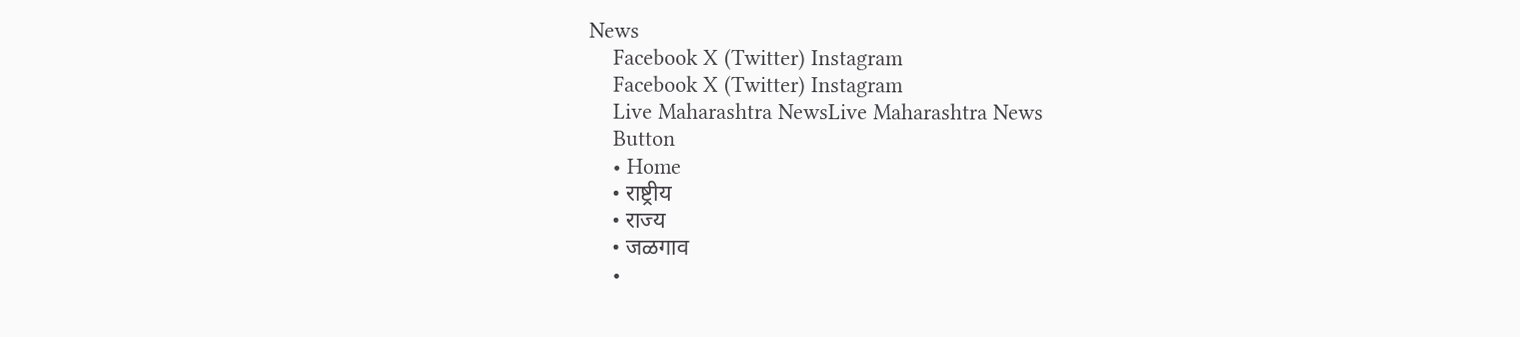News
    Facebook X (Twitter) Instagram
    Facebook X (Twitter) Instagram
    Live Maharashtra NewsLive Maharashtra News
    Button
    • Home
    • राष्ट्रीय
    • राज्य
    • जळगाव
    •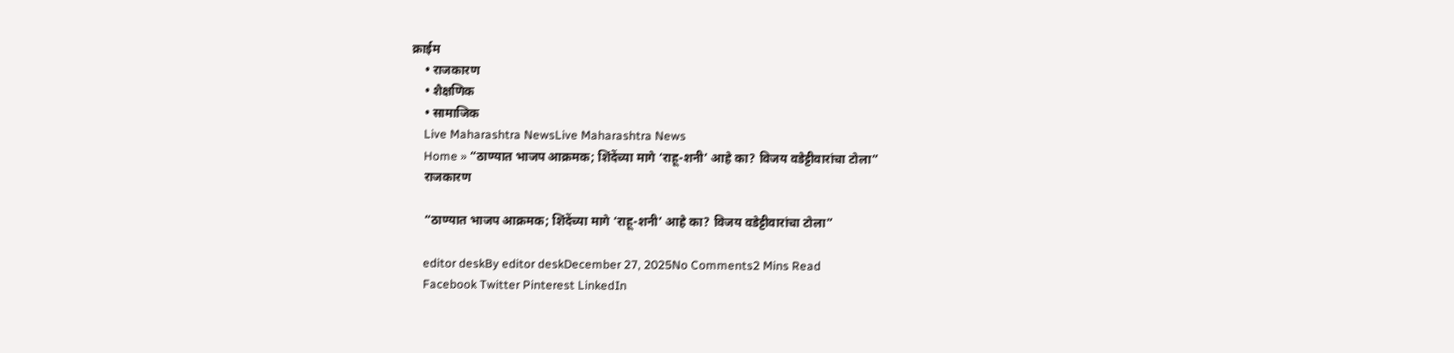क्राईम
    • राजकारण
    • शैक्षणिक
    • सामाजिक
    Live Maharashtra NewsLive Maharashtra News
    Home » “ठाण्यात भाजप आक्रमक; शिंदेंच्या मागे ‘राहू-शनी’ आहे का? विजय वडेट्टीवारांचा टोला”
    राजकारण

    “ठाण्यात भाजप आक्रमक; शिंदेंच्या मागे ‘राहू-शनी’ आहे का? विजय वडेट्टीवारांचा टोला”

    editor deskBy editor deskDecember 27, 2025No Comments2 Mins Read
    Facebook Twitter Pinterest LinkedIn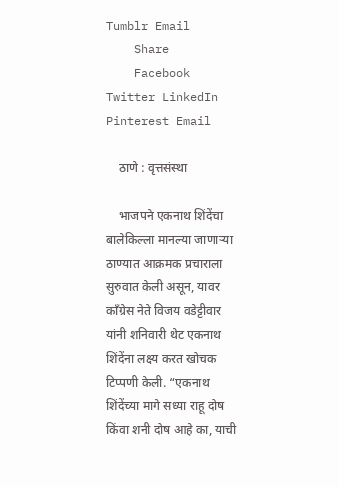Tumblr Email
    Share
    Facebook Twitter LinkedIn Pinterest Email

    ठाणे : वृत्तसंस्था

    भाजपने एकनाथ शिंदेंचा बालेकिल्ला मानल्या जाणाऱ्या ठाण्यात आक्रमक प्रचाराला सुरुवात केली असून, यावर काँग्रेस नेते विजय वडेट्टीवार यांनी शनिवारी थेट एकनाथ शिंदेंना लक्ष्य करत खोचक टिप्पणी केली. “एकनाथ शिंदेंच्या मागे सध्या राहू दोष किंवा शनी दोष आहे का, याची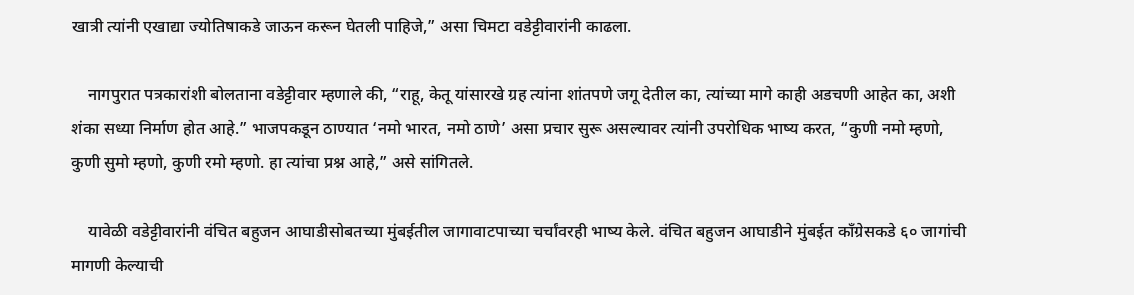खात्री त्यांनी एखाद्या ज्योतिषाकडे जाऊन करून घेतली पाहिजे,” असा चिमटा वडेट्टीवारांनी काढला.

    नागपुरात पत्रकारांशी बोलताना वडेट्टीवार म्हणाले की, “राहू, केतू यांसारखे ग्रह त्यांना शांतपणे जगू देतील का, त्यांच्या मागे काही अडचणी आहेत का, अशी शंका सध्या निर्माण होत आहे.” भाजपकडून ठाण्यात ‘नमो भारत, नमो ठाणे’ असा प्रचार सुरू असल्यावर त्यांनी उपरोधिक भाष्य करत, “कुणी नमो म्हणो, कुणी सुमो म्हणो, कुणी रमो म्हणो. हा त्यांचा प्रश्न आहे,” असे सांगितले.

    यावेळी वडेट्टीवारांनी वंचित बहुजन आघाडीसोबतच्या मुंबईतील जागावाटपाच्या चर्चांवरही भाष्य केले. वंचित बहुजन आघाडीने मुंबईत काँग्रेसकडे ६० जागांची मागणी केल्याची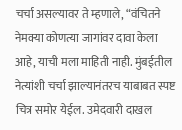चर्चा असल्यावर ते म्हणाले, “वंचितने नेमक्या कोणत्या जागांवर दावा केला आहे, याची मला माहिती नाही. मुंबईतील नेत्यांशी चर्चा झाल्यानंतरच याबाबत स्पष्ट चित्र समोर येईल. उमेदवारी दाखल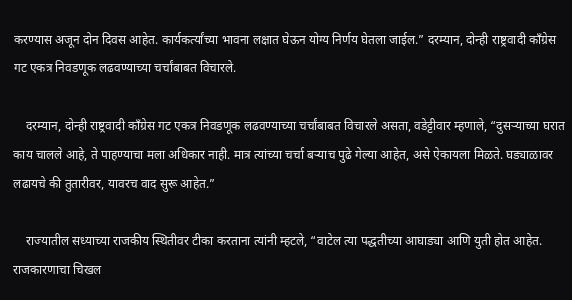करण्यास अजून दोन दिवस आहेत. कार्यकर्त्यांच्या भावना लक्षात घेऊन योग्य निर्णय घेतला जाईल.” दरम्यान, दोन्ही राष्ट्रवादी काँग्रेस गट एकत्र निवडणूक लढवण्याच्या चर्चांबाबत विचारले.

    दरम्यान, दोन्ही राष्ट्रवादी काँग्रेस गट एकत्र निवडणूक लढवण्याच्या चर्चांबाबत विचारले असता, वडेट्टीवार म्हणाले, “दुसऱ्याच्या घरात काय चालले आहे, ते पाहण्याचा मला अधिकार नाही. मात्र त्यांच्या चर्चा बऱ्याच पुढे गेल्या आहेत, असे ऐकायला मिळते. घड्याळावर लढायचे की तुतारीवर, यावरच वाद सुरू आहेत.”

    राज्यातील सध्याच्या राजकीय स्थितीवर टीका करताना त्यांनी म्हटले, “वाटेल त्या पद्धतीच्या आघाड्या आणि युती होत आहेत. राजकारणाचा चिखल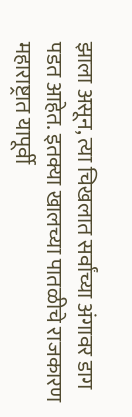झाला असून, त्या चिखलात सर्वांच्या अंगावर डाग पडत आहेत. इतक्या खालच्या पातळीचे राजकारण महाराष्ट्रात यापूर्वी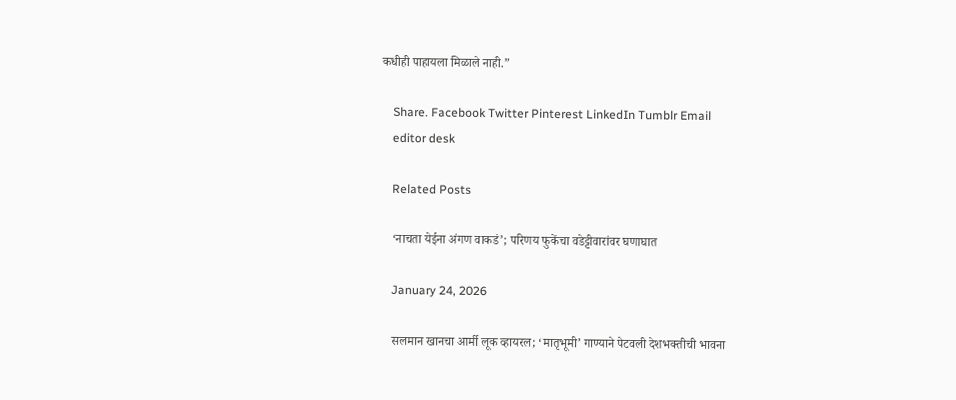कधीही पाहायला मिळाले नाही.”

    Share. Facebook Twitter Pinterest LinkedIn Tumblr Email
    editor desk

    Related Posts

    ‘नाचता येईना अंगण वाकडं’; परिणय फुकेंचा वडेट्टीवारांवर घणाघात

    January 24, 2026

    सलमान खानचा आर्मी लूक व्हायरल; ‘मातृभूमी’ गाण्याने पेटवली देशभक्तीची भावना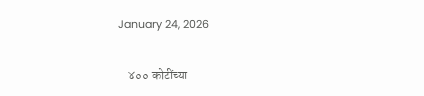January 24, 2026

    ४०० कोटींच्या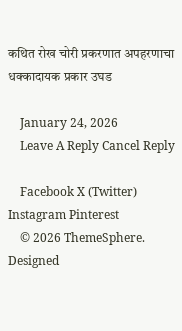कथित रोख चोरी प्रकरणात अपहरणाचा धक्कादायक प्रकार उघड

    January 24, 2026
    Leave A Reply Cancel Reply

    Facebook X (Twitter) Instagram Pinterest
    © 2026 ThemeSphere. Designed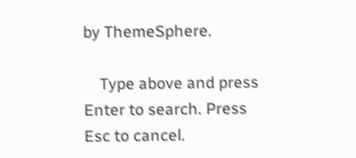by ThemeSphere.

    Type above and press Enter to search. Press Esc to cancel.